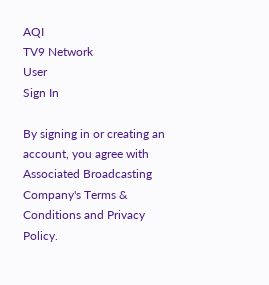AQI
TV9 Network
User
Sign In

By signing in or creating an account, you agree with Associated Broadcasting Company's Terms & Conditions and Privacy Policy.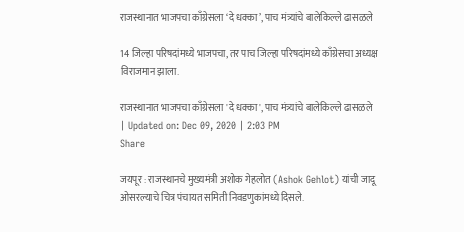राजस्थानात भाजपचा काँग्रेसला ‘दे धक्का’, पाच मंत्र्यांचे बालेकिल्ले ढासळले

14 जिल्हा परिषदांमध्ये भाजपचा, तर पाच जिल्हा परिषदांमध्ये काँग्रेसचा अध्यक्ष विराजमान झाला.

राजस्थानात भाजपचा काँग्रेसला 'दे धक्का', पाच मंत्र्यांचे बालेकिल्ले ढासळले
| Updated on: Dec 09, 2020 | 2:03 PM
Share

जयपूर : राजस्थानचे मुख्यमंत्री अशोक गेहलोत (Ashok Gehlot) यांची जादू ओसरल्याचे चित्र पंचायत समिती निवडणुकांमध्ये दिसले.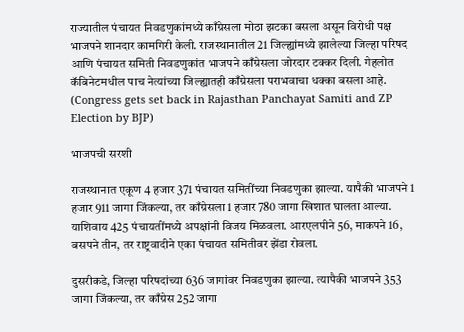राज्यातील पंचायत निवडणुकांमध्ये काँग्रेसला मोठा झटका बसला असून विरोधी पक्ष भाजपने शानदार कामगिरी केली. राजस्थानातील 21 जिल्ह्यांमध्ये झालेल्या जिल्हा परिषद आणि पंचायत समिती निवडणुकांत भाजपने काँग्रेसला जोरदार टक्कर दिली. गेहलोत कॅबिनेटमधील पाच नेत्यांच्या जिल्ह्यातही काँग्रेसला पराभवाचा धक्का बसला आहे. (Congress gets set back in Rajasthan Panchayat Samiti and ZP Election by BJP)

भाजपची सरशी

राजस्थानात एकूण 4 हजार 371 पंचायत समितींच्या निवडणुका झाल्या. यापैकी भाजपने 1 हजार 911 जागा जिंकल्या, तर काँग्रेसला 1 हजार 780 जागा खिशात घालता आल्या. याशिवाय 425 पंचायतींमध्ये अपक्षांनी विजय मिळवला. आरएलपीने 56, माकपने 16, बसपने तीन, तर राष्ट्रवादीने एका पंचायत समितीवर झेंडा रोवला.

दुसरीकडे, जिल्हा परिषदांच्या 636 जागांवर निवडणुका झाल्या. त्यापैकी भाजपने 353 जागा जिंकल्या, तर काँग्रेस 252 जागा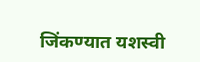जिंकण्यात यशस्वी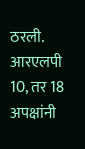ठरली. आरएलपी 10, तर 18 अपक्षांनी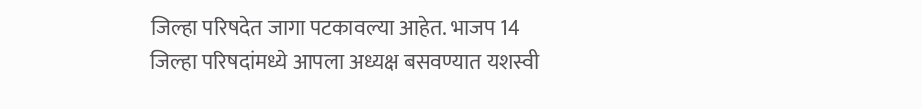जिल्हा परिषदेत जागा पटकावल्या आहेत. भाजप 14 जिल्हा परिषदांमध्ये आपला अध्यक्ष बसवण्यात यशस्वी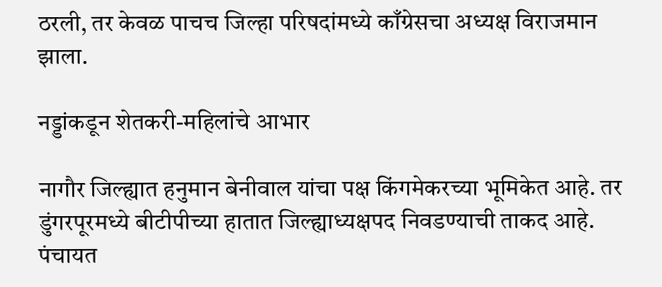ठरली, तर केवळ पाचच जिल्हा परिषदांमध्ये काँग्रेसचा अध्यक्ष विराजमान झाला.

नड्डांकडून शेतकरी-महिलांचे आभार

नागौर जिल्ह्यात हनुमान बेनीवाल यांचा पक्ष किंगमेकरच्या भूमिकेत आहे. तर डुंगरपूरमध्ये बीटीपीच्या हातात जिल्ह्याध्यक्षपद निवडण्याची ताकद आहे. पंचायत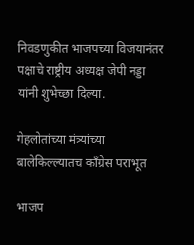निवडणुकीत भाजपच्या विजयानंतर पक्षाचे राष्ट्रीय अध्यक्ष जेपी नड्डा यांनी शुभेच्छा दिल्या.

गेहलोतांच्या मंत्र्यांच्या बालेकिल्ल्यातच काँग्रेस पराभूत

भाजप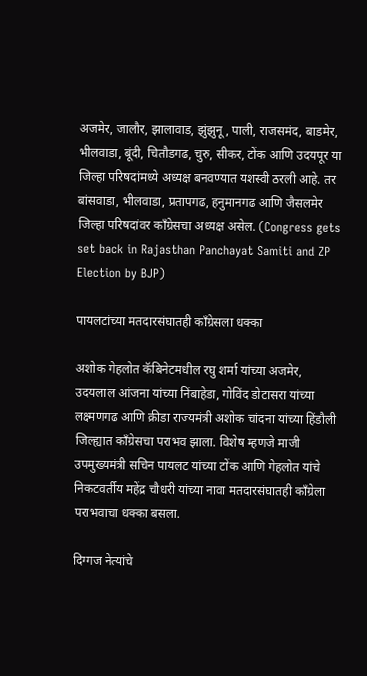अजमेर, जालौर, झालावाड, झुंझुनू, पाली, राजसमंद, बाडमेर, भीलवाडा, बूंदी, चितौडगढ, चुरु, सीकर, टोंक आणि उदयपूर या जिल्हा परिषदांमध्ये अध्यक्ष बनवण्यात यशस्वी ठरली आहे. तर बांसवाडा, भीलवाडा, प्रतापगढ, हनुमानगढ आणि जैसलमेर जिल्हा परिषदांवर काँग्रेसचा अध्यक्ष असेल. (Congress gets set back in Rajasthan Panchayat Samiti and ZP Election by BJP)

पायलटांच्या मतदारसंघातही काँग्रेसला धक्का

अशोक गेहलोत कॅबिनेटमधील रघु शर्मा यांच्या अजमेर, उदयलाल आंजना यांच्या निंबाहेडा, गोविंद डोटासरा यांच्या लक्ष्मणगढ आणि क्रीडा राज्यमंत्री अशोक चांदना यांच्या हिंडौली जिल्ह्यात काँग्रेसचा पराभव झाला. विशेष म्हणजे माजी उपमुख्यमंत्री सचिन पायलट यांच्या टोंक आणि गेहलोत यांचे निकटवर्तीय महेंद्र चौधरी यांच्या नावा मतदारसंघातही काँग्रेला पराभवाचा धक्का बसला.

दिग्गज नेत्यांचे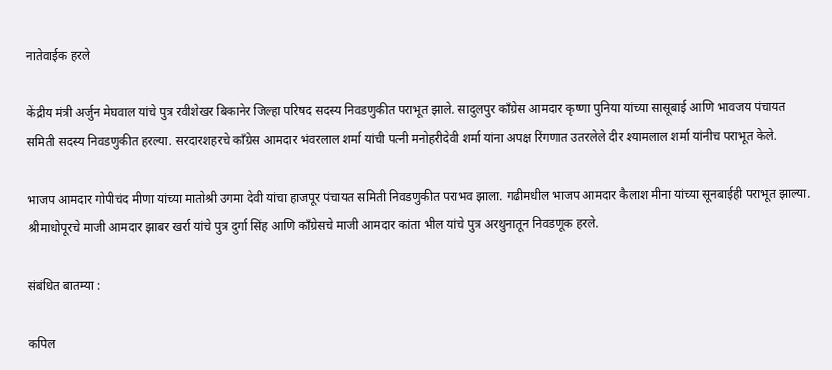नातेवाईक हरले

केंद्रीय मंत्री अर्जुन मेघवाल यांचे पुत्र रवीशेखर बिकानेर जिल्हा परिषद सदस्य निवडणुकीत पराभूत झाले. सादुलपुर काँग्रेस आमदार कृष्णा पुनिया यांच्या सासूबाई आणि भावजय पंचायत समिती सदस्य निवडणुकीत हरल्या. सरदारशहरचे काँग्रेस आमदार भंवरलाल शर्मा यांची पत्नी मनोहरीदेवी शर्मा यांना अपक्ष रिंगणात उतरलेले दीर श्यामलाल शर्मा यांनीच पराभूत केले.

भाजप आमदार गोपीचंद मीणा यांच्या मातोश्री उगमा देवी यांचा हाजपूर पंचायत समिती निवडणुकीत पराभव झाला. गढीमधील भाजप आमदार कैलाश मीना यांच्या सूनबाईही पराभूत झाल्या. श्रीमाधोपूरचे माजी आमदार झाबर खर्रा यांचे पुत्र दुर्गा सिंह आणि काँग्रेसचे माजी आमदार कांता भील यांचे पुत्र अरथुनातून निवडणूक हरले.

संबंधित बातम्या :

कपिल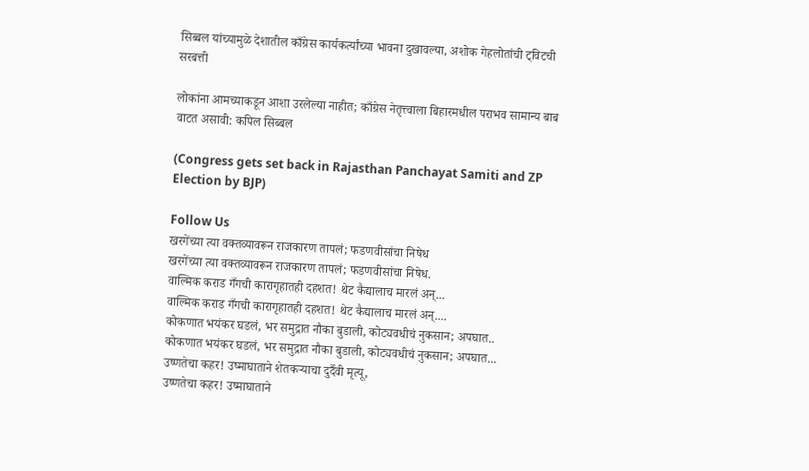सिब्बल यांच्यामुळे देशातील काँग्रेस कार्यकर्त्यांच्या भावना दुखावल्या, अशोक गेहलोतांची ट्विटची सरबत्ती

लोकांना आमच्याकडून आशा उरलेल्या नाहीत; काँग्रेस नेतृत्त्वाला बिहारमधील पराभव सामान्य बाब वाटत असावी: कपिल सिब्बल

(Congress gets set back in Rajasthan Panchayat Samiti and ZP Election by BJP)

Follow Us
खरगेंच्या त्या वक्तव्यावरून राजकारण तापलं; फडणवीसांचा निषेध
खरगेंच्या त्या वक्तव्यावरून राजकारण तापलं; फडणवीसांचा निषेध.
वाल्मिक कराड गँगची कारागृहातही दहशत! थेट कैद्यालाच मारलं अन्...
वाल्मिक कराड गँगची कारागृहातही दहशत! थेट कैद्यालाच मारलं अन्....
कोकणात भयंकर घडलं, भर समुद्रात नौका बुडाली, कोट्यवधीचं नुकसान; अपघात..
कोकणात भयंकर घडलं, भर समुद्रात नौका बुडाली, कोट्यवधीचं नुकसान; अपघात...
उष्णतेचा कहर! उष्माघाताने शेतकऱ्याचा दुर्दैवी मृत्यू,
उष्णतेचा कहर! उष्माघाताने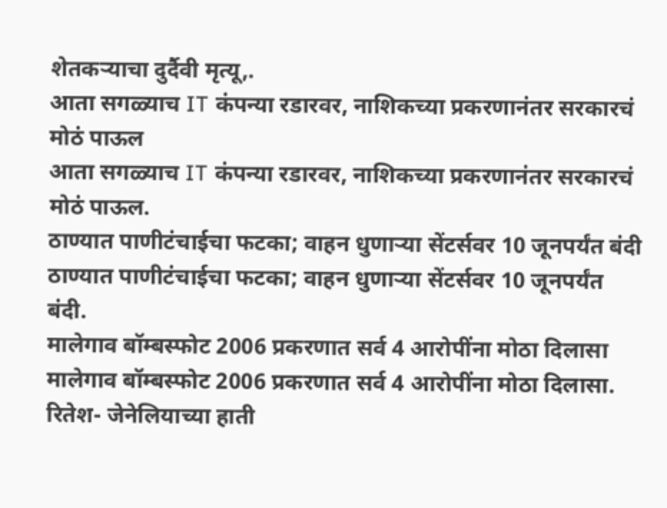शेतकऱ्याचा दुर्दैवी मृत्यू,.
आता सगळ्याच IT कंपन्या रडारवर, नाशिकच्या प्रकरणानंतर सरकारचं मोठं पाऊल
आता सगळ्याच IT कंपन्या रडारवर, नाशिकच्या प्रकरणानंतर सरकारचं मोठं पाऊल.
ठाण्यात पाणीटंचाईचा फटका; वाहन धुणाऱ्या सेंटर्सवर 10 जूनपर्यंत बंदी
ठाण्यात पाणीटंचाईचा फटका; वाहन धुणाऱ्या सेंटर्सवर 10 जूनपर्यंत बंदी.
मालेगाव बॉम्बस्फोट 2006 प्रकरणात सर्व 4 आरोपींना मोठा दिलासा
मालेगाव बॉम्बस्फोट 2006 प्रकरणात सर्व 4 आरोपींना मोठा दिलासा.
रितेश- जेनेलियाच्या हाती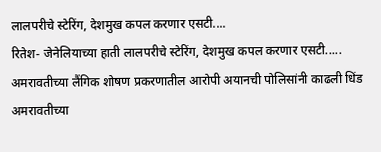लालपरीचे स्टेरिंग, देशमुख कपल करणार एसटी....
रितेश- जेनेलियाच्या हाती लालपरीचे स्टेरिंग, देशमुख कपल करणार एसटी.....
अमरावतीच्या लैंगिक शोषण प्रकरणातील आरोपी अयानची पोलिसांनी काढली धिंड
अमरावतीच्या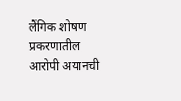लैंगिक शोषण प्रकरणातील आरोपी अयानची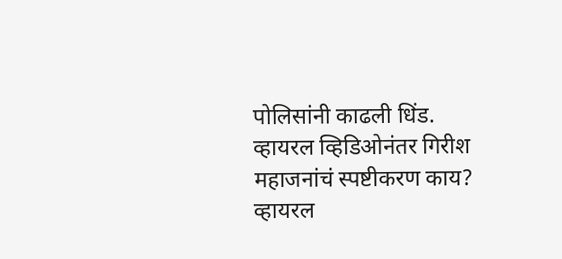पोलिसांनी काढली धिंड.
व्हायरल व्हिडिओनंतर गिरीश महाजनांचं स्पष्टीकरण काय?
व्हायरल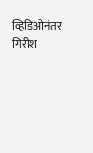व्हिडिओनंतर गिरीश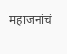महाजनांचं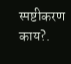स्पष्टीकरण काय?.